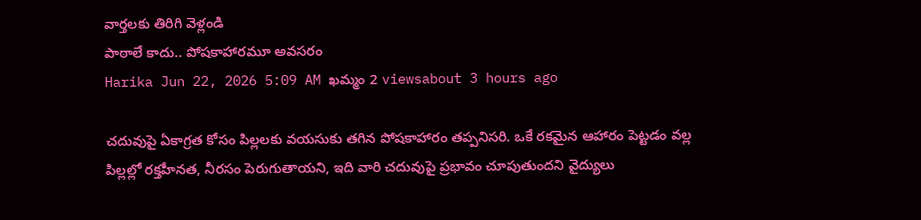వార్తలకు తిరిగి వెళ్లండి
పాఠాలే కాదు.. పోషకాహారమూ అవసరం
Harika Jun 22, 2026 5:09 AM ఖమ్మం 2 viewsabout 3 hours ago

చదువుపై ఏకాగ్రత కోసం పిల్లలకు వయసుకు తగిన పోషకాహారం తప్పనిసరి. ఒకే రకమైన ఆహారం పెట్టడం వల్ల పిల్లల్లో రక్తహీనత, నీరసం పెరుగుతాయని, ఇది వారి చదువుపై ప్రభావం చూపుతుందని వైద్యులు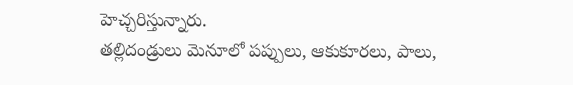హెచ్చరిస్తున్నారు.
తల్లిదండ్రులు మెనూలో పప్పులు, ఆకుకూరలు, పాలు,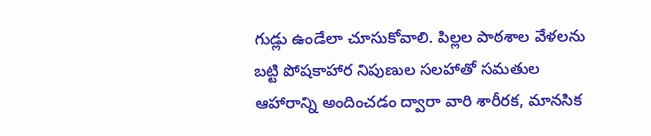గుడ్లు ఉండేలా చూసుకోవాలి. పిల్లల పాఠశాల వేళలను బట్టి పోషకాహార నిపుణుల సలహాతో సమతుల ఆహారాన్ని అందించడం ద్వారా వారి శారీరక, మానసిక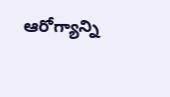ఆరోగ్యాన్ని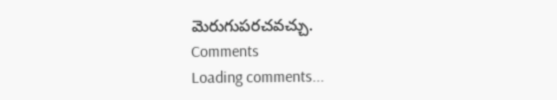మెరుగుపరచవచ్చు.
Comments
Loading comments...